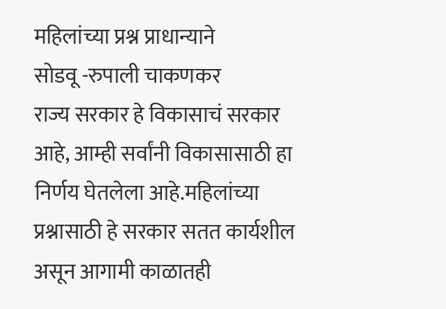महिलांच्या प्रश्न प्राधान्याने
सोडवू -रुपाली चाकणकर
राज्य सरकार हे विकासाचं सरकार आहे, आम्ही सर्वांनी विकासासाठी हा निर्णय घेतलेला आहे.महिलांच्या प्रश्नासाठी हे सरकार सतत कार्यशील असून आगामी काळातही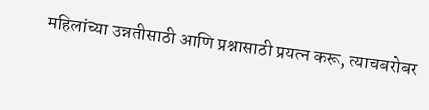महिलांच्या उन्नतीसाठी आणि प्रश्नासाठी प्रयत्न करू, त्याचबरोबर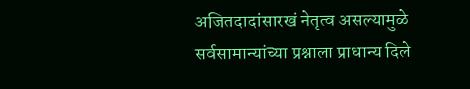अजितदादांसारखं नेतृत्व असल्यामुळे सर्वसामान्यांच्या प्रश्नाला प्राधान्य दिले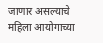जाणार असल्याचे महिला आयोगाच्या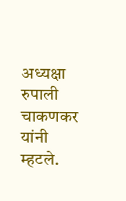अध्यक्षा रुपाली चाकणकर यांनी म्हटले.